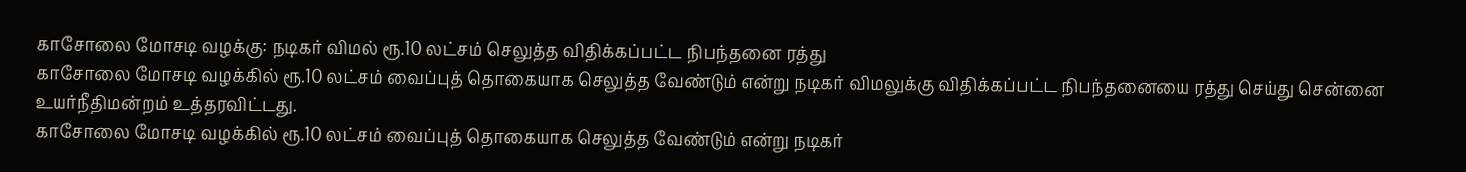காசோலை மோசடி வழக்கு: நடிகர் விமல் ரூ.10 லட்சம் செலுத்த விதிக்கப்பட்ட நிபந்தனை ரத்து
காசோலை மோசடி வழக்கில் ரூ.10 லட்சம் வைப்புத் தொகையாக செலுத்த வேண்டும் என்று நடிகர் விமலுக்கு விதிக்கப்பட்ட நிபந்தனையை ரத்து செய்து சென்னை உயர்நீதிமன்றம் உத்தரவிட்டது.
காசோலை மோசடி வழக்கில் ரூ.10 லட்சம் வைப்புத் தொகையாக செலுத்த வேண்டும் என்று நடிகர்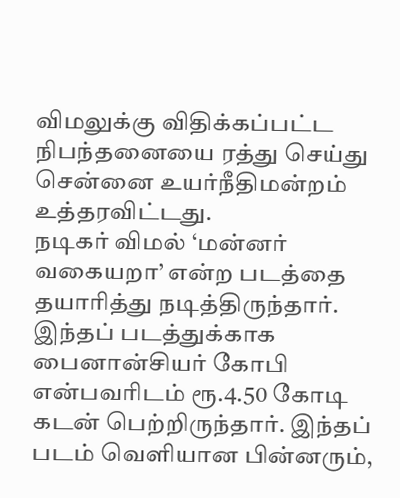விமலுக்கு விதிக்கப்பட்ட நிபந்தனையை ரத்து செய்து சென்னை உயர்நீதிமன்றம் உத்தரவிட்டது.
நடிகர் விமல் ‘மன்னர் வகையறா’ என்ற படத்தை தயாரித்து நடித்திருந்தார். இந்தப் படத்துக்காக பைனான்சியர் கோபி என்பவரிடம் ரூ.4.50 கோடி கடன் பெற்றிருந்தார். இந்தப் படம் வெளியான பின்னரும்,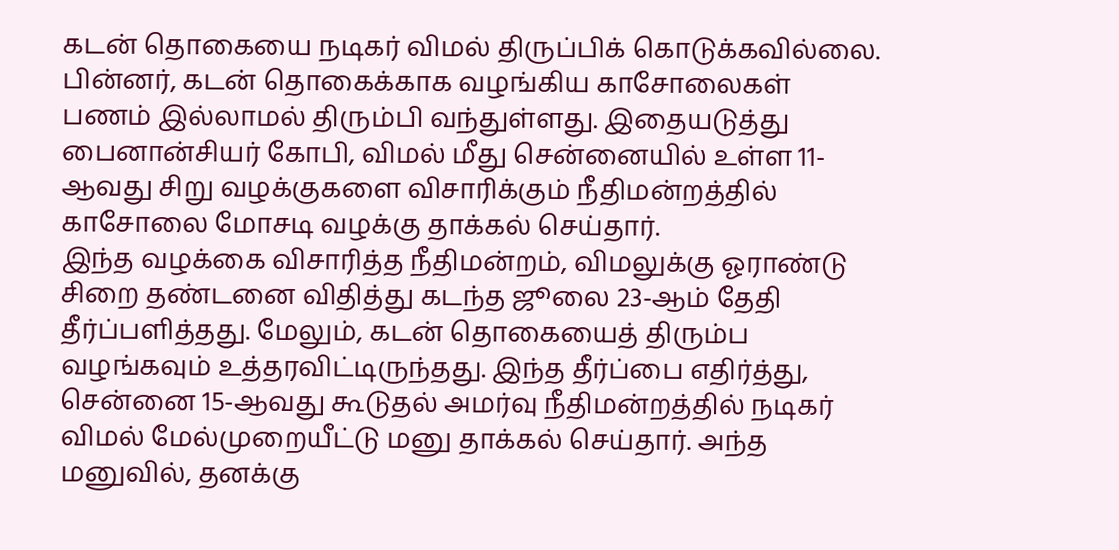கடன் தொகையை நடிகர் விமல் திருப்பிக் கொடுக்கவில்லை. பின்னர், கடன் தொகைக்காக வழங்கிய காசோலைகள் பணம் இல்லாமல் திரும்பி வந்துள்ளது. இதையடுத்து பைனான்சியர் கோபி, விமல் மீது சென்னையில் உள்ள 11-ஆவது சிறு வழக்குகளை விசாரிக்கும் நீதிமன்றத்தில் காசோலை மோசடி வழக்கு தாக்கல் செய்தார்.
இந்த வழக்கை விசாரித்த நீதிமன்றம், விமலுக்கு ஓராண்டு சிறை தண்டனை விதித்து கடந்த ஜூலை 23-ஆம் தேதி தீர்ப்பளித்தது. மேலும், கடன் தொகையைத் திரும்ப வழங்கவும் உத்தரவிட்டிருந்தது. இந்த தீர்ப்பை எதிர்த்து, சென்னை 15-ஆவது கூடுதல் அமர்வு நீதிமன்றத்தில் நடிகர் விமல் மேல்முறையீட்டு மனு தாக்கல் செய்தார். அந்த மனுவில், தனக்கு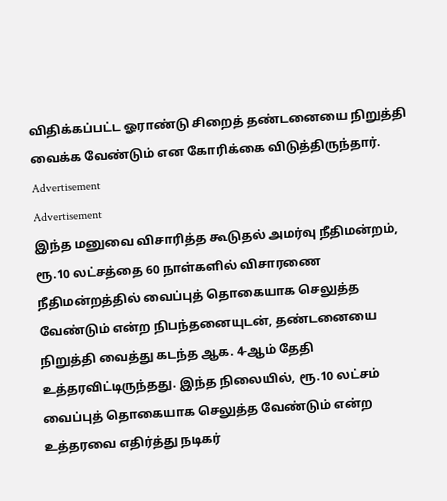விதிக்கப்பட்ட ஓராண்டு சிறைத் தண்டனையை நிறுத்தி வைக்க வேண்டும் என கோரிக்கை விடுத்திருந்தார்.
Advertisement
Advertisement
இந்த மனுவை விசாரித்த கூடுதல் அமர்வு நீதிமன்றம், ரூ.10 லட்சத்தை 60 நாள்களில் விசாரணை நீதிமன்றத்தில் வைப்புத் தொகையாக செலுத்த வேண்டும் என்ற நிபந்தனையுடன், தண்டனையை நிறுத்தி வைத்து கடந்த ஆக. 4-ஆம் தேதி உத்தரவிட்டிருந்தது. இந்த நிலையில், ரூ.10 லட்சம் வைப்புத் தொகையாக செலுத்த வேண்டும் என்ற உத்தரவை எதிர்த்து நடிகர்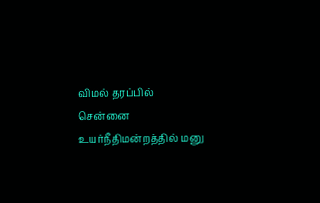விமல் தரப்பில் சென்னை உயர்நீதிமன்றத்தில் மனு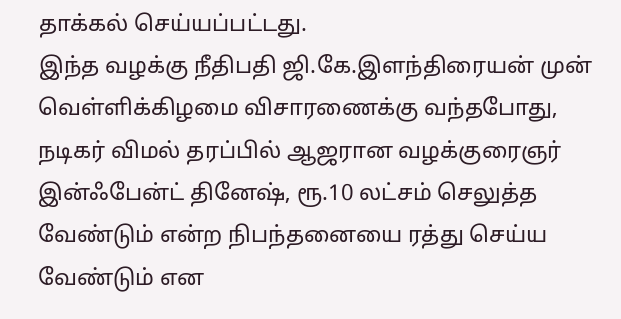தாக்கல் செய்யப்பட்டது.
இந்த வழக்கு நீதிபதி ஜி.கே.இளந்திரையன் முன் வெள்ளிக்கிழமை விசாரணைக்கு வந்தபோது, நடிகர் விமல் தரப்பில் ஆஜரான வழக்குரைஞர் இன்ஃபேன்ட் தினேஷ், ரூ.10 லட்சம் செலுத்த வேண்டும் என்ற நிபந்தனையை ரத்து செய்ய வேண்டும் என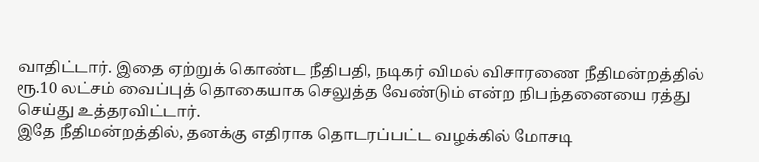வாதிட்டார். இதை ஏற்றுக் கொண்ட நீதிபதி, நடிகர் விமல் விசாரணை நீதிமன்றத்தில் ரூ.10 லட்சம் வைப்புத் தொகையாக செலுத்த வேண்டும் என்ற நிபந்தனையை ரத்து செய்து உத்தரவிட்டார்.
இதே நீதிமன்றத்தில், தனக்கு எதிராக தொடரப்பட்ட வழக்கில் மோசடி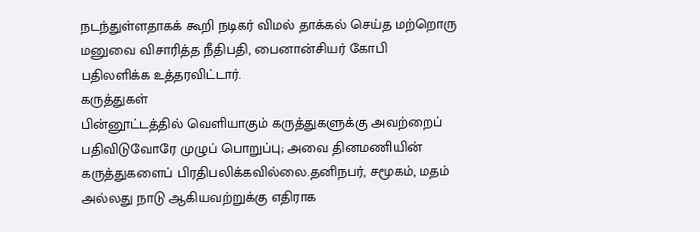நடந்துள்ளதாகக் கூறி நடிகர் விமல் தாக்கல் செய்த மற்றொரு மனுவை விசாரித்த நீதிபதி, பைனான்சியர் கோபி பதிலளிக்க உத்தரவிட்டார்.
கருத்துகள்
பின்னூட்டத்தில் வெளியாகும் கருத்துகளுக்கு அவற்றைப் பதிவிடுவோரே முழுப் பொறுப்பு; அவை தினமணியின் கருத்துகளைப் பிரதிபலிக்கவில்லை.தனிநபர், சமூகம், மதம் அல்லது நாடு ஆகியவற்றுக்கு எதிராக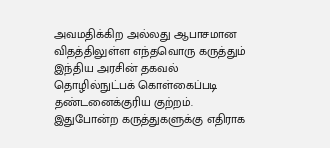அவமதிக்கிற அல்லது ஆபாசமான விதத்திலுள்ள எந்தவொரு கருத்தும் இந்திய அரசின் தகவல் தொழில்நுட்பக் கொள்கைப்படி தண்டனைக்குரிய குற்றம். இதுபோன்ற கருத்துகளுக்கு எதிராக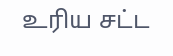உரிய சட்ட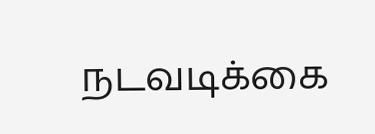நடவடிக்கை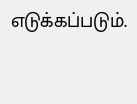எடுக்கப்படும்.